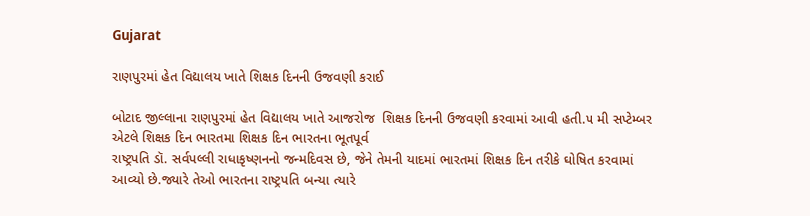Gujarat

રાણપુરમાં હેત વિદ્યાલય ખાતે શિક્ષક દિનની ઉજવણી કરાઈ

બોટાદ જીલ્લાના રાણપુરમાં હેત વિદ્યાલય ખાતે આજરોજ  શિક્ષક દિનની ઉજવણી કરવામાં આવી હતી.૫ મી સપ્ટેમ્બર એટલે શિક્ષક દિન ભારતમા શિક્ષક દિન ભારતના ભૂતપૂર્વ
રાષ્ટ્રપતિ ડૉ. સર્વપલ્લી રાધાકૃષ્ણનનો જન્મદિવસ છે, જેને તેમની યાદમાં ભારતમાં શિક્ષક દિન તરીકે ઘોષિત કરવામાં આવ્યો છે.જ્યારે તેઓ ભારતના રાષ્ટ્રપતિ બન્યા ત્યારે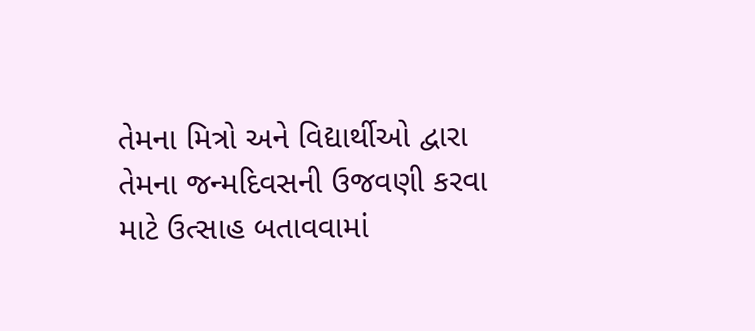તેમના મિત્રો અને વિદ્યાર્થીઓ દ્વારા તેમના જન્મદિવસની ઉજવણી કરવા માટે ઉત્સાહ બતાવવામાં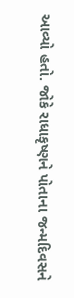આવ્યો હતો. જોકે રાધાકૃષ્ણને પોતાના જન્મદિવસને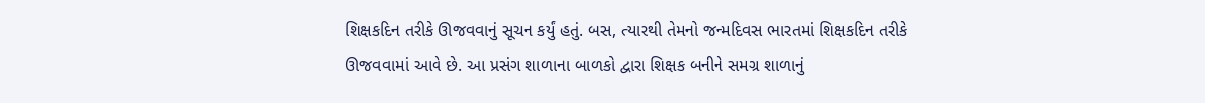શિક્ષકદિન તરીકે ઊજવવાનું સૂચન કર્યું હતું. બસ, ત્યારથી તેમનો જન્મદિવસ ભારતમાં શિક્ષકદિન તરીકે ઊજવવામાં આવે છે. આ પ્રસંગ શાળાના બાળકો દ્વારા શિક્ષક બનીને સમગ્ર શાળાનું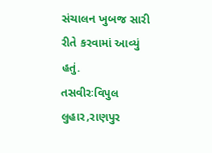સંચાલન ખુબજ સારી રીતે કરવામાં આવ્યું હતું.
તસવીરઃવિપુલ લુહાર,રાણપુર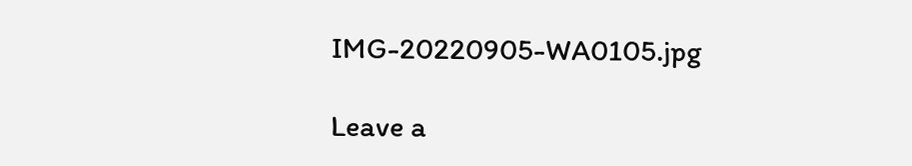IMG-20220905-WA0105.jpg

Leave a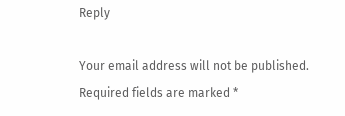Reply

Your email address will not be published. Required fields are marked *